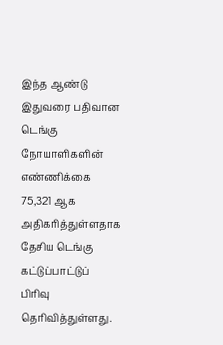இந்த ஆண்டு இதுவரை பதிவான டெங்கு நோயாளிகளின் எண்ணிக்கை 75,321 ஆக அதிகரித்துள்ளதாக தேசிய டெங்கு கட்டுப்பாட்டுப் பிரிவு தெரிவித்துள்ளது.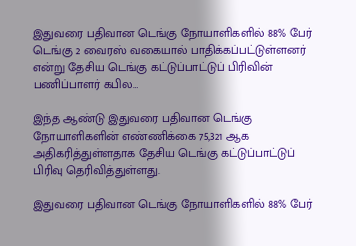இதுவரை பதிவான டெங்கு நோயாளிகளில் 88% பேர் டெங்கு 2 வைரஸ் வகையால் பாதிக்கப்பட்டுள்ளனர் என்று தேசிய டெங்கு கட்டுப்பாட்டுப் பிரிவின் பணிப்பாளர் கபில…

இந்த ஆண்டு இதுவரை பதிவான டெங்கு நோயாளிகளின் எண்ணிக்கை 75,321 ஆக அதிகரித்துள்ளதாக தேசிய டெங்கு கட்டுப்பாட்டுப் பிரிவு தெரிவித்துள்ளது.

இதுவரை பதிவான டெங்கு நோயாளிகளில் 88% பேர்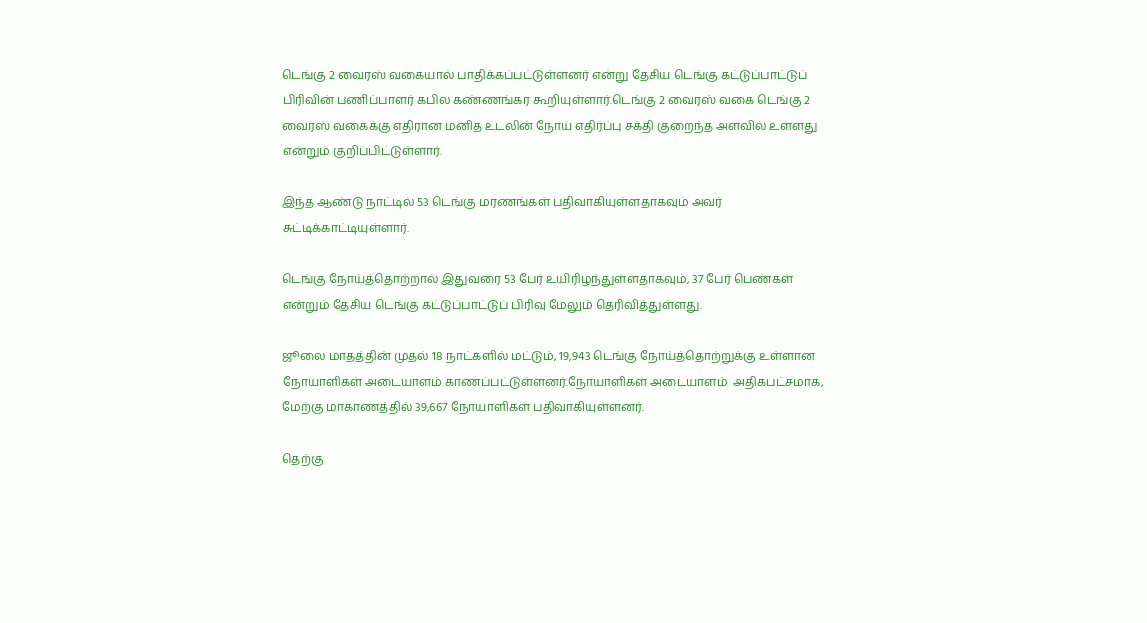டெங்கு 2 வைரஸ் வகையால் பாதிக்கப்பட்டுள்ளனர் என்று தேசிய டெங்கு கட்டுப்பாட்டுப் பிரிவின் பணிப்பாளர் கபில கண்ணங்கர கூறியுள்ளார்.டெங்கு 2 வைரஸ் வகை டெங்கு 2 வைரஸ் வகைக்கு எதிரான மனித உடலின் நோய் எதிர்ப்பு சக்தி குறைந்த அளவில் உள்ளது என்றும் குறிப்பிட்டுள்ளார்.

இந்த ஆண்டு நாட்டில் 53 டெங்கு மரணங்கள் பதிவாகியுள்ளதாகவும் அவர் சுட்டிக்காட்டியுள்ளார்.

டெங்கு நோய்த்தொற்றால் இதுவரை 53 பேர் உயிரிழந்துள்ளதாகவும், 37 பேர் பெண்கள் என்றும் தேசிய டெங்கு கட்டுப்பாட்டுப் பிரிவு மேலும் தெரிவித்துள்ளது.

ஜூலை மாதத்தின் முதல் 18 நாட்களில் மட்டும், 19,943 டெங்கு நோய்த்தொற்றுக்கு உள்ளான நோயாளிகள் அடையாளம் காணப்பட்டுள்ளனர்.நோயாளிகள் அடையாளம்  அதிகபட்சமாக, மேற்கு மாகாணத்தில் 39,667 நோயாளிகள் பதிவாகியுள்ளனர்.

தெற்கு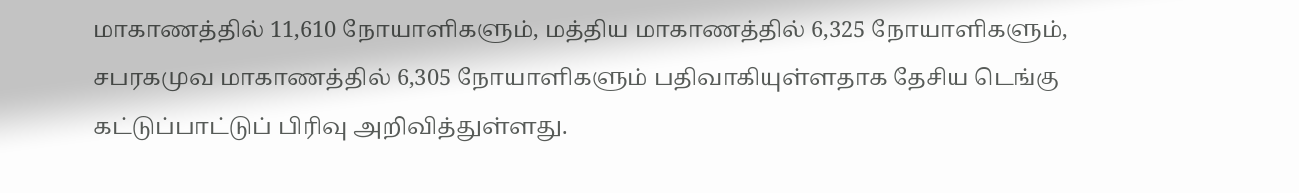மாகாணத்தில் 11,610 நோயாளிகளும், மத்திய மாகாணத்தில் 6,325 நோயாளிகளும், சபரகமுவ மாகாணத்தில் 6,305 நோயாளிகளும் பதிவாகியுள்ளதாக தேசிய டெங்கு கட்டுப்பாட்டுப் பிரிவு அறிவித்துள்ளது.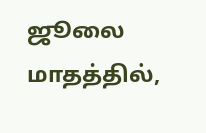ஜூலை மாதத்தில்,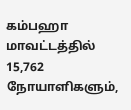கம்பஹா மாவட்டத்தில் 15,762 நோயாளிகளும்,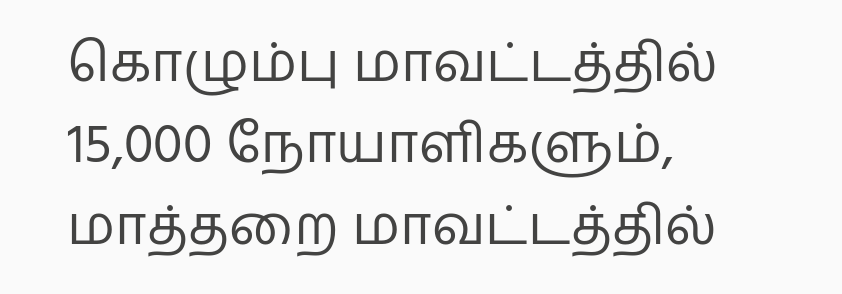கொழும்பு மாவட்டத்தில் 15,000 நோயாளிகளும், மாத்தறை மாவட்டத்தில்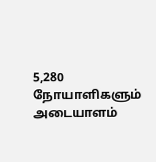5,280 நோயாளிகளும் அடையாளம்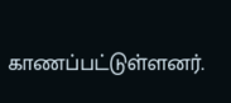காணப்பட்டுள்ளனர்.